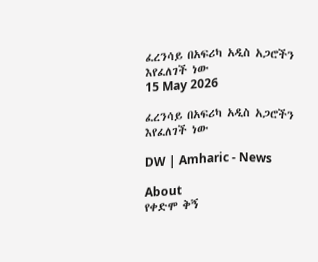ፈረንሳይ በአፍሪካ አዲስ አጋሮችን እየፈለገች ነው
15 May 2026

ፈረንሳይ በአፍሪካ አዲስ አጋሮችን እየፈለገች ነው

DW | Amharic - News

About
የቀድሞ ቅኝ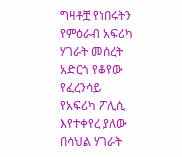ግዛቶቿ የነበሩትን የምዕራብ አፍሪካ ሃገራት መሰረት አድርጎ የቆየው የፈረንሳይ የአፍሪካ ፖሊሲ እየተቀየረ ያለው በሳህል ሃገራት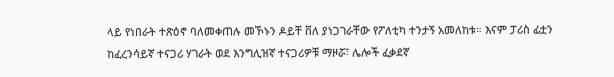ላይ የነበራት ተጽዕኖ ባለመቀጠሉ መኾኑን ዶይቸ ቨለ ያነጋገራቸው የፖለቲካ ተንታኝ አመለከቱ። እናም ፓሪስ ፊቷን ከፈረንሳይኛ ተናጋሪ ሃገራት ወደ እንግሊዝኛ ተናጋሪዎቹ ማዞሯ፣ ሌሎች ፈቃደኛ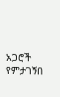አጋሮች የምታገኝበ